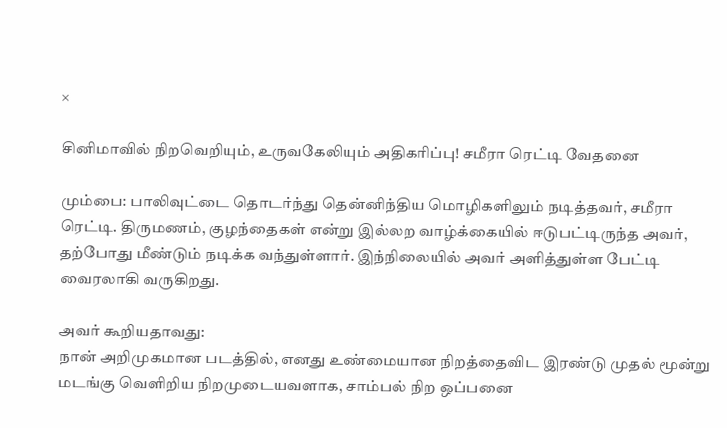×

சினிமாவில் நிறவெறியும், உருவகேலியும் அதிகரிப்பு! சமீரா ரெட்டி வேதனை

மும்பை: பாலிவுட்டை தொடர்ந்து தென்னிந்திய மொழிகளிலும் நடித்தவர், சமீரா ரெட்டி. திருமணம், குழந்தைகள் என்று இல்லற வாழ்க்கையில் ஈடுபட்டிருந்த அவர், தற்போது மீண்டும் நடிக்க வந்துள்ளார். இந்நிலையில் அவர் அளித்துள்ள பேட்டி வைரலாகி வருகிறது.

அவர் கூறியதாவது:
நான் அறிமுகமான படத்தில், எனது உண்மையான நிறத்தைவிட இரண்டு முதல் மூன்று மடங்கு வெளிறிய நிறமுடையவளாக, சாம்பல் நிற ஒப்பனை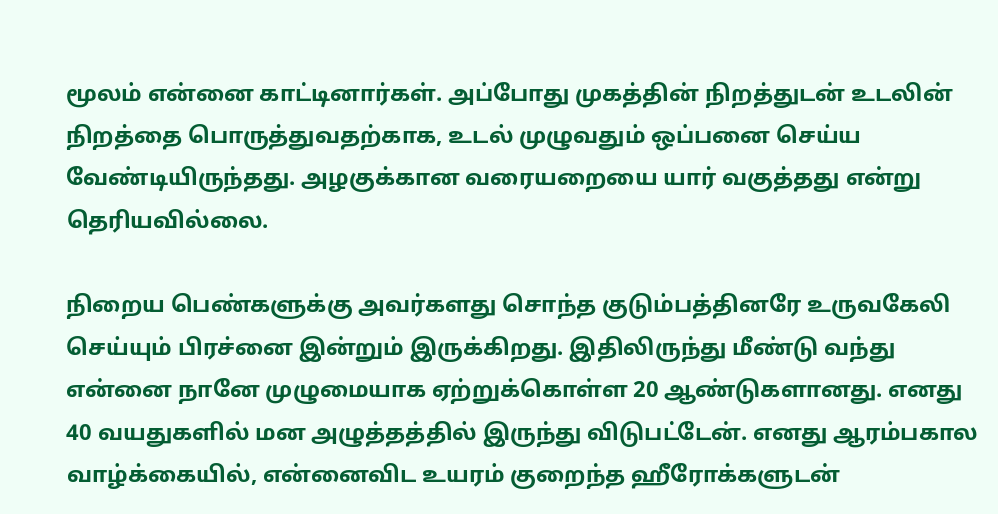மூலம் என்னை காட்டினார்கள். அப்போது முகத்தின் நிறத்துடன் உடலின் நிறத்தை பொருத்துவதற்காக, உடல் முழுவதும் ஒப்பனை செய்ய வேண்டியிருந்தது. அழகுக்கான வரையறையை யார் வகுத்தது என்று தெரியவில்லை.

நிறைய பெண்களுக்கு அவர்களது சொந்த குடும்பத்தினரே உருவகேலி செய்யும் பிரச்னை இன்றும் இருக்கிறது. இதிலிருந்து மீண்டு வந்து என்னை நானே முழுமையாக ஏற்றுக்கொள்ள 20 ஆண்டுகளானது. எனது 40 வயதுகளில் மன அழுத்தத்தில் இருந்து விடுபட்டேன். எனது ஆரம்பகால வாழ்க்கையில், என்னைவிட உயரம் குறைந்த ஹீரோக்களுடன்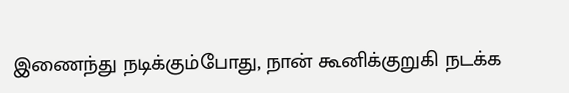இணைந்து நடிக்கும்போது, நான் கூனிக்குறுகி நடக்க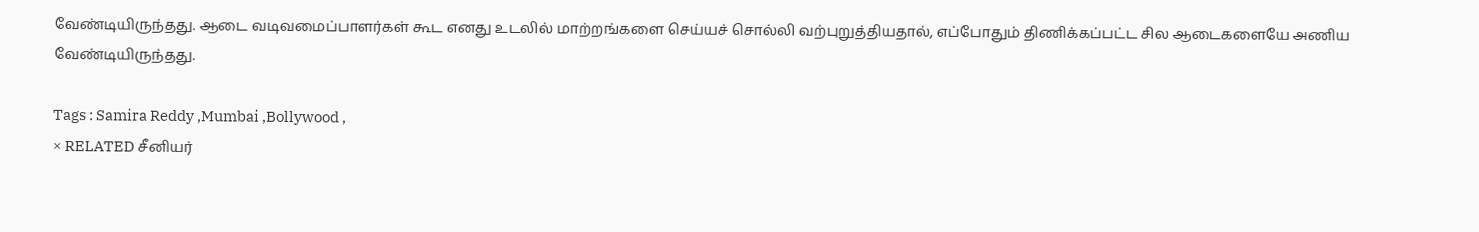வேண்டியிருந்தது. ஆடை வடிவமைப்பாளர்கள் கூட எனது உடலில் மாற்றங்களை செய்யச் சொல்லி வற்புறுத்தியதால், எப்போதும் திணிக்கப்பட்ட சில ஆடைகளையே அணிய வேண்டியிருந்தது.

Tags : Samira Reddy ,Mumbai ,Bollywood ,
× RELATED சீனியர்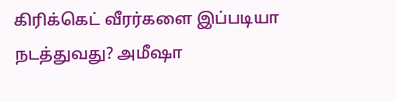கிரிக்கெட் வீரர்களை இப்படியா நடத்துவது? அமீஷா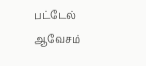பட்டேல் ஆவேசம்